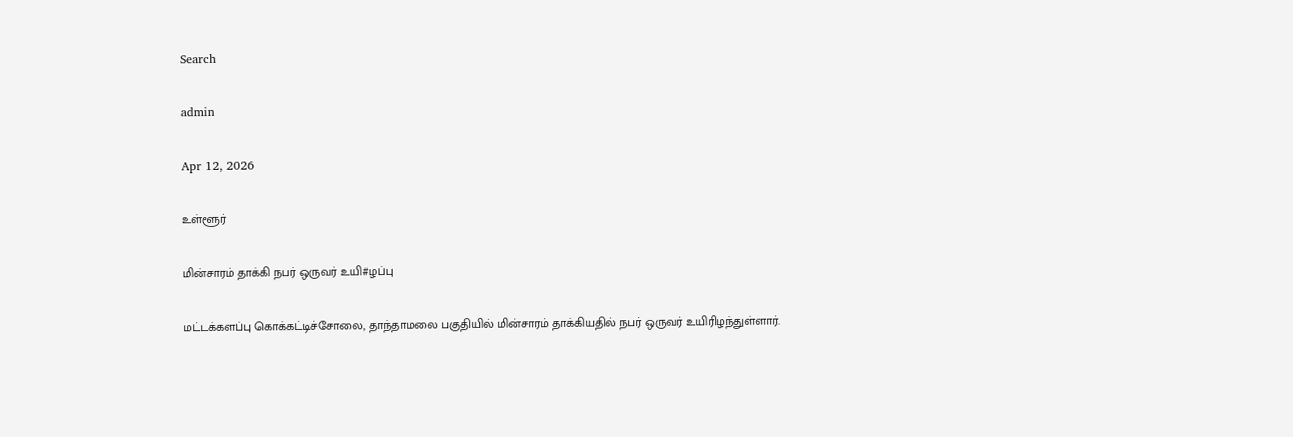Search

admin

Apr 12, 2026

உள்ளூர்

மின்சாரம் தாக்கி நபர் ஒருவர் உயி#ழப்பு

மட்டக்களப்பு கொக்கட்டிச்சோலை, தாந்தாமலை பகுதியில் மின்சாரம் தாக்கியதில் நபர் ஒருவர் உயிரிழந்துள்ளார்.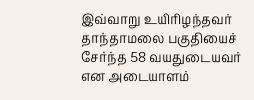இவ்வாறு உயிரிழந்தவர் தாந்தாமலை பகுதியைச் சேர்ந்த 58 வயதுடையவர் என அடையாளம்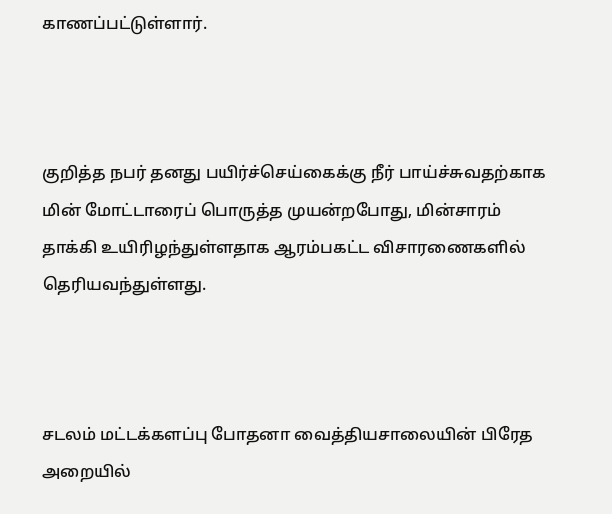காணப்பட்டுள்ளார்.



குறித்த நபர் தனது பயிர்ச்செய்கைக்கு நீர் பாய்ச்சுவதற்காக மின் மோட்டாரைப் பொருத்த முயன்றபோது, மின்சாரம் தாக்கி உயிரிழந்துள்ளதாக ஆரம்பகட்ட விசாரணைகளில் தெரியவந்துள்ளது.



சடலம் மட்டக்களப்பு போதனா வைத்தியசாலையின் பிரேத அறையில்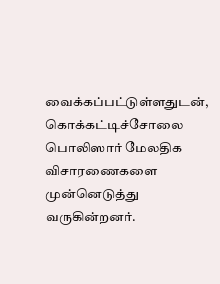வைக்கப்பட்டுள்ளதுடன், கொக்கட்டிச்சோலை பொலிஸார் மேலதிக விசாரணைகளை முன்னெடுத்து வருகின்றனர்.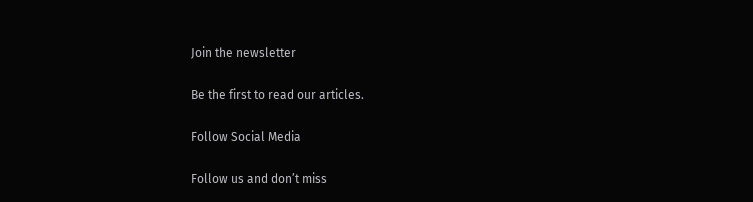Join the newsletter

Be the first to read our articles.

Follow Social Media

Follow us and don’t miss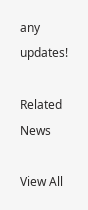any updates!

Related News

View All